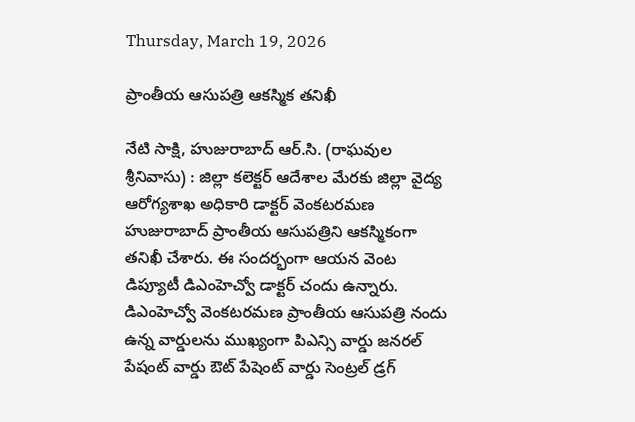Thursday, March 19, 2026

ప్రాంతీయ ఆసుపత్రి ఆకస్మిక తనిఖీ

నేటి సాక్షి, హుజురాబాద్ ఆర్.సి. (రాఘవుల శ్రీనివాసు) : జిల్లా కలెక్టర్ ఆదేశాల మేరకు జిల్లా వైద్య ఆరోగ్యశాఖ అధికారి డాక్టర్ వెంకటరమణ హుజురాబాద్ ప్రాంతీయ ఆసుపత్రిని ఆకస్మికంగా తనిఖీ చేశారు. ఈ సందర్భంగా ఆయన వెంట డిప్యూటీ డిఎంహెచ్వో డాక్టర్ చందు ఉన్నారు. డిఎంహెచ్వో వెంకటరమణ ప్రాంతీయ ఆసుపత్రి నందు ఉన్న వార్డులను ముఖ్యంగా పిఎన్సి వార్డు జనరల్ పేషంట్ వార్డు ఔట్ పేషెంట్ వార్డు సెంట్రల్ డ్రగ్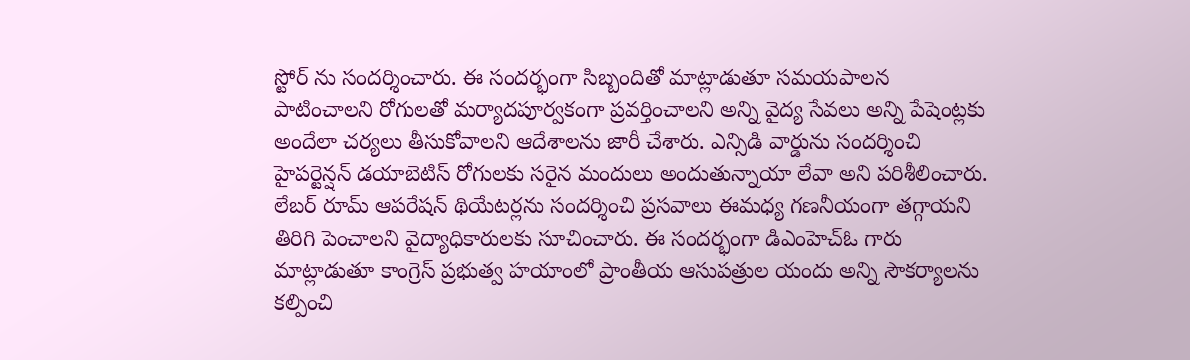స్టోర్ ను సందర్శించారు. ఈ సందర్భంగా సిబ్బందితో మాట్లాడుతూ సమయపాలన పాటించాలని రోగులతో మర్యాదపూర్వకంగా ప్రవర్తించాలని అన్ని వైద్య సేవలు అన్ని పేషెంట్లకు అందేలా చర్యలు తీసుకోవాలని ఆదేశాలను జారీ చేశారు. ఎన్సిడి వార్డును సందర్శించి హైపర్టెన్షన్ డయాబెటిస్ రోగులకు సరైన మందులు అందుతున్నాయా లేవా అని పరిశీలించారు. లేబర్ రూమ్ ఆపరేషన్ థియేటర్లను సందర్శించి ప్రసవాలు ఈమధ్య గణనీయంగా తగ్గాయని తిరిగి పెంచాలని వైద్యాధికారులకు సూచించారు. ఈ సందర్భంగా డిఎంహెచ్ఓ గారు మాట్లాడుతూ కాంగ్రెస్ ప్రభుత్వ హయాంలో ప్రాంతీయ ఆసుపత్రుల యందు అన్ని సౌకర్యాలను కల్పించి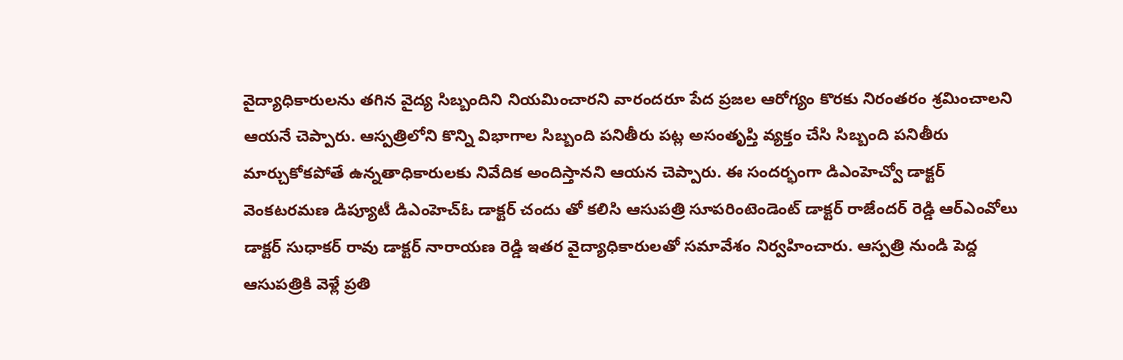వైద్యాధికారులను తగిన వైద్య సిబ్బందిని నియమించారని వారందరూ పేద ప్రజల ఆరోగ్యం కొరకు నిరంతరం శ్రమించాలని ఆయనే చెప్పారు. ఆస్పత్రిలోని కొన్ని విభాగాల సిబ్బంది పనితీరు పట్ల అసంతృప్తి వ్యక్తం చేసి సిబ్బంది పనితీరు మార్చుకోకపోతే ఉన్నతాధికారులకు నివేదిక అందిస్తానని ఆయన చెప్పారు. ఈ సందర్భంగా డిఎంహెచ్వో డాక్టర్ వెంకటరమణ డిప్యూటీ డిఎంహెచ్ఓ డాక్టర్ చందు తో కలిసి ఆసుపత్రి సూపరింటెండెంట్ డాక్టర్ రాజేందర్ రెడ్డి ఆర్ఎంవోలు డాక్టర్ సుధాకర్ రావు డాక్టర్ నారాయణ రెడ్డి ఇతర వైద్యాధికారులతో సమావేశం నిర్వహించారు. ఆస్పత్రి నుండి పెద్ద ఆసుపత్రికి వెళ్లే ప్రతి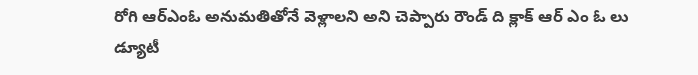రోగి ఆర్ఎంఓ అనుమతితోనే వెళ్లాలని అని చెప్పారు రౌండ్ ది క్లాక్ ఆర్ ఎం ఓ లు డ్యూటీ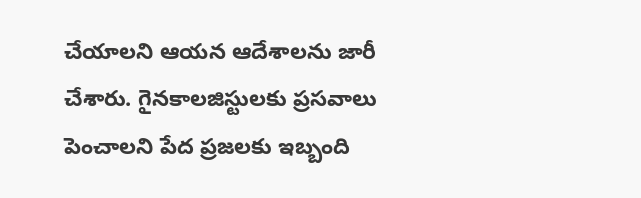చేయాలని ఆయన ఆదేశాలను జారీ చేశారు. గైనకాలజిస్టులకు ప్రసవాలు పెంచాలని పేద ప్రజలకు ఇబ్బంది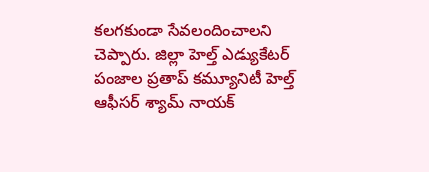కలగకుండా సేవలందించాలని చెప్పారు. జిల్లా హెల్త్ ఎడ్యుకేటర్ పంజాల ప్రతాప్ కమ్యూనిటీ హెల్త్ ఆఫీసర్ శ్యామ్ నాయక్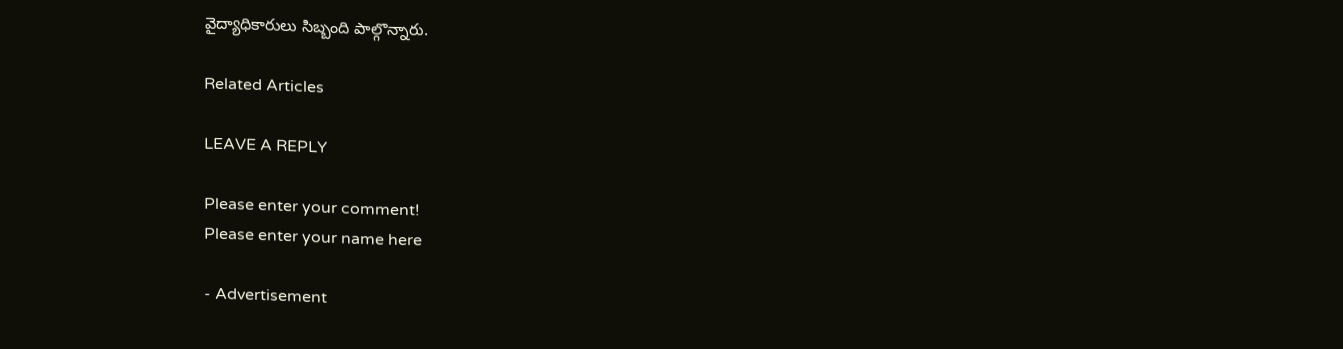వైద్యాధికారులు సిబ్బంది పాల్గొన్నారు.

Related Articles

LEAVE A REPLY

Please enter your comment!
Please enter your name here

- Advertisement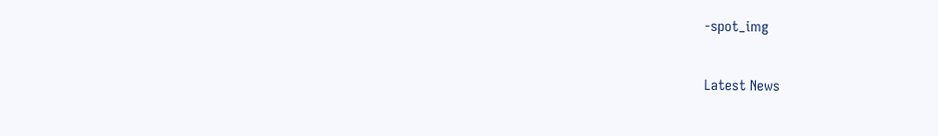-spot_img

Latest News